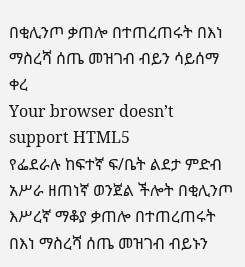በቂሊንጦ ቃጠሎ በተጠረጠሩት በእነ ማስረሻ ሰጤ መዝገብ ብይን ሳይሰማ ቀረ
Your browser doesn’t support HTML5
የፌደራሉ ከፍተኛ ፍ/ቤት ልደታ ምድብ አሥራ ዘጠነኛ ወንጀል ችሎት በቂሊንጦ እሥረኛ ማቆያ ቃጠሎ በተጠረጠሩት በእነ ማስረሻ ሰጤ መዝገብ ብይኑን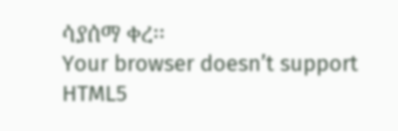ሳያሰማ ቀረ፡፡
Your browser doesn’t support HTML5